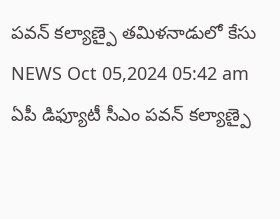పవన్ కల్యాణ్పై తమిళనాడులో కేసు
NEWS Oct 05,2024 05:42 am
ఏపీ డిఫ్యూటీ సీఎం పవన్ కల్యాణ్పై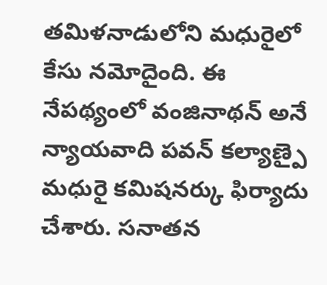తమిళనాడులోని మధురైలో కేసు నమోదైంది. ఈ నేపథ్యంలో వంజినాథన్ అనే న్యాయవాది పవన్ కల్యాణ్పై మధురై కమిషనర్కు ఫిర్యాదు చేశారు. సనాతన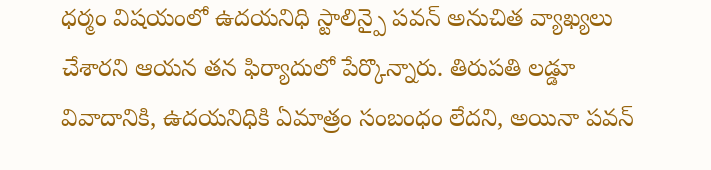ధర్మం విషయంలో ఉదయనిధి స్టాలిన్పై పవన్ అనుచిత వ్యాఖ్యలు చేశారని ఆయన తన ఫిర్యాదులో పేర్కొన్నారు. తిరుపతి లడ్డూ వివాదానికి, ఉదయనిధికి ఏమాత్రం సంబంధం లేదని, అయినా పవన్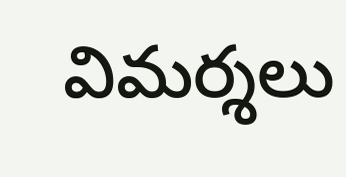విమర్శలు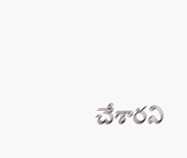చేశారని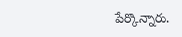పేర్కొన్నారు.